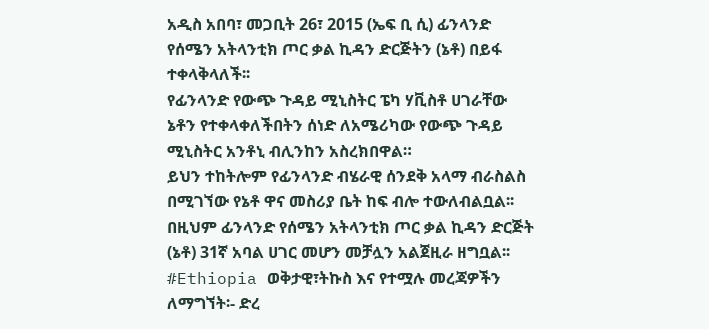አዲስ አበባ፣ መጋቢት 26፣ 2015 (ኤፍ ቢ ሲ) ፊንላንድ የሰሜን አትላንቲክ ጦር ቃል ኪዳን ድርጅትን (ኔቶ) በይፋ ተቀላቅላለች፡፡
የፊንላንድ የውጭ ጉዳይ ሚኒስትር ፔካ ሃቪስቶ ሀገራቸው ኔቶን የተቀላቀለችበትን ሰነድ ለአሜሪካው የውጭ ጉዳይ ሚኒስትር አንቶኒ ብሊንከን አስረክበዋል።
ይህን ተከትሎም የፊንላንድ ብሄራዊ ሰንደቅ አላማ ብራስልስ በሚገኘው የኔቶ ዋና መስሪያ ቤት ከፍ ብሎ ተውለብልቧል፡፡
በዚህም ፊንላንድ የሰሜን አትላንቲክ ጦር ቃል ኪዳን ድርጅት (ኔቶ) 31ኛ አባል ሀገር መሆን መቻሏን አልጀዚራ ዘግቧል፡፡
#Ethiopia ወቅታዊ፣ትኩስ እና የተሟሉ መረጃዎችን ለማግኘት፡- ድረ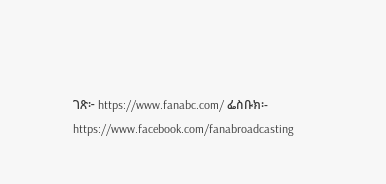ገጽ፦ https://www.fanabc.com/ ፌስቡክ፡- https://www.facebook.com/fanabroadcasting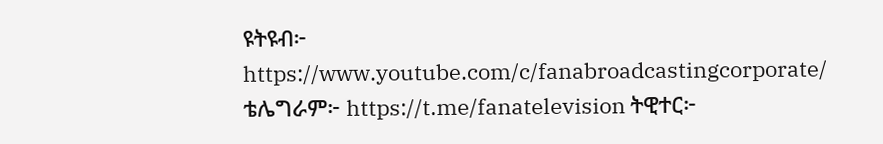ዩትዩብ፦ https://www.youtube.com/c/fanabroadcastingcorporate/ ቴሌግራም፦ https://t.me/fanatelevision ትዊተር፦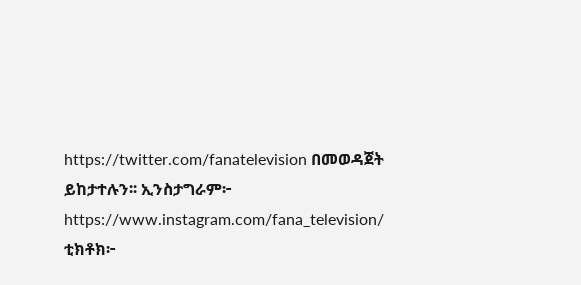https://twitter.com/fanatelevision በመወዳጀት ይከታተሉን፡፡ ኢንስታግራም፦ https://www.instagram.com/fana_television/ ቲክቶክ፦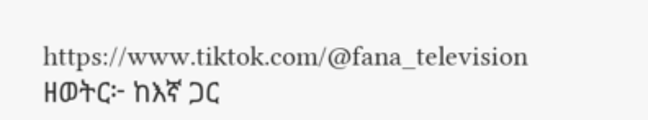https://www.tiktok.com/@fana_television ዘወትር፦ ከእኛ ጋር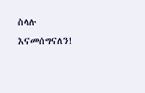ስላሉ እናመሰግናለን!